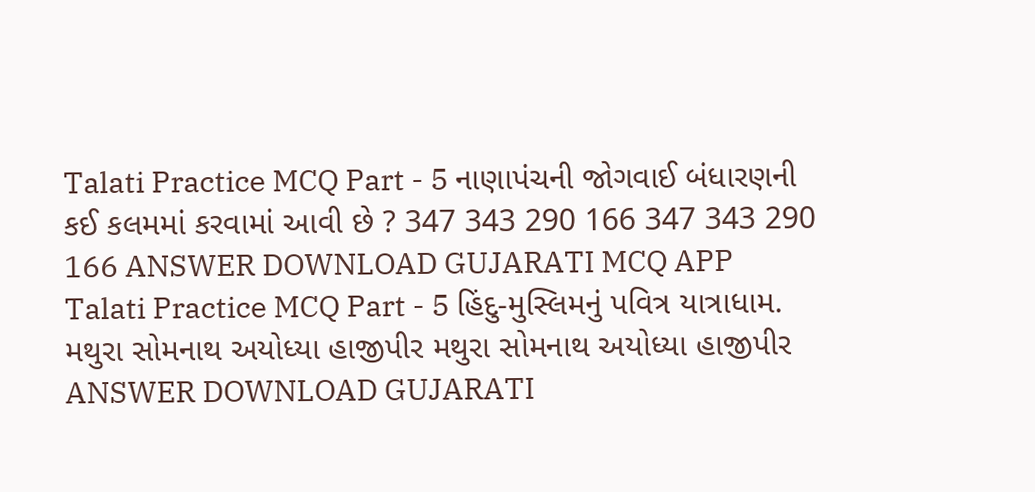Talati Practice MCQ Part - 5 નાણાપંચની જોગવાઈ બંધારણની કઈ કલમમાં કરવામાં આવી છે ? 347 343 290 166 347 343 290 166 ANSWER DOWNLOAD GUJARATI MCQ APP
Talati Practice MCQ Part - 5 હિંદુ-મુસ્લિમનું પવિત્ર યાત્રાધામ. મથુરા સોમનાથ અયોધ્યા હાજીપીર મથુરા સોમનાથ અયોધ્યા હાજીપીર ANSWER DOWNLOAD GUJARATI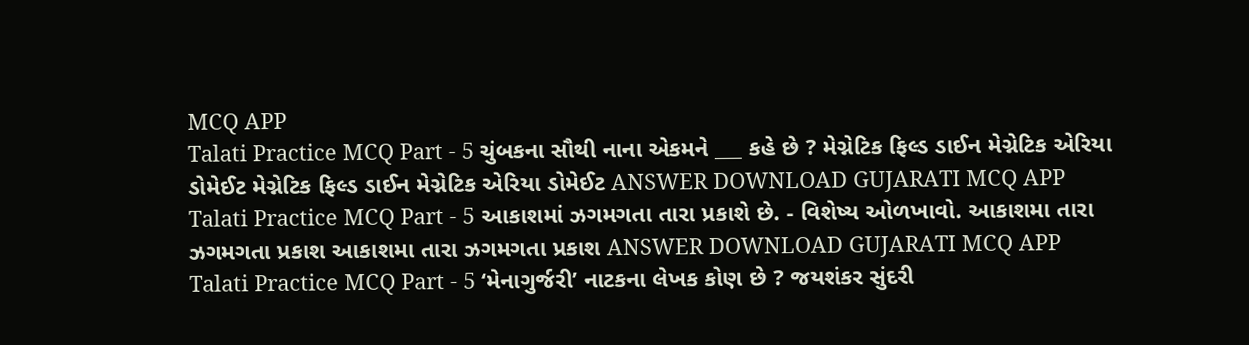MCQ APP
Talati Practice MCQ Part - 5 ચુંબકના સૌથી નાના એકમને ___ કહે છે ? મેગ્નેટિક ફિલ્ડ ડાઈન મેગ્નેટિક એરિયા ડોમેઈટ મેગ્નેટિક ફિલ્ડ ડાઈન મેગ્નેટિક એરિયા ડોમેઈટ ANSWER DOWNLOAD GUJARATI MCQ APP
Talati Practice MCQ Part - 5 આકાશમાં ઝગમગતા તારા પ્રકાશે છે. - વિશેષ્ય ઓળખાવો. આકાશમા તારા ઝગમગતા પ્રકાશ આકાશમા તારા ઝગમગતા પ્રકાશ ANSWER DOWNLOAD GUJARATI MCQ APP
Talati Practice MCQ Part - 5 ‘મેનાગુર્જરી’ નાટકના લેખક કોણ છે ? જયશંકર સુંદરી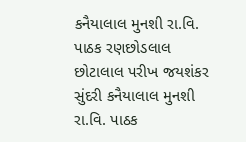કનૈયાલાલ મુનશી રા.વિ. પાઠક રણછોડલાલ છોટાલાલ પરીખ જયશંકર સુંદરી કનૈયાલાલ મુનશી રા.વિ. પાઠક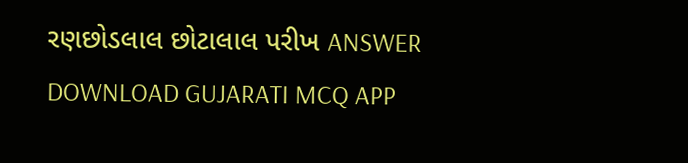રણછોડલાલ છોટાલાલ પરીખ ANSWER DOWNLOAD GUJARATI MCQ APP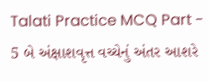Talati Practice MCQ Part - 5 બે અંક્ષાશવૃત્ત વચ્ચેનું અંતર આશરે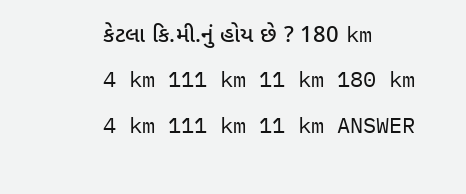કેટલા કિ.મી.નું હોય છે ? 180 km 4 km 111 km 11 km 180 km 4 km 111 km 11 km ANSWER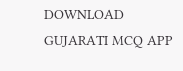DOWNLOAD GUJARATI MCQ APP